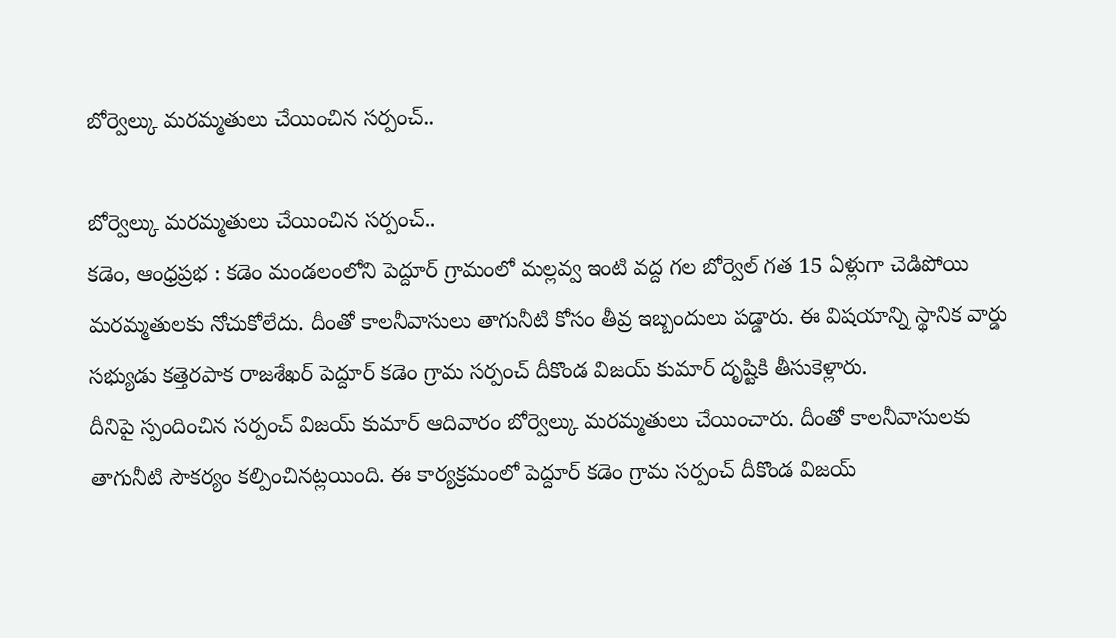బోర్వెల్కు మరమ్మతులు చేయించిన సర్పంచ్..

బోర్వెల్కు మరమ్మతులు చేయించిన సర్పంచ్..
కడెం, ఆంధ్రప్రభ : కడెం మండలంలోని పెద్దూర్ గ్రామంలో మల్లవ్వ ఇంటి వద్ద గల బోర్వెల్ గత 15 ఏళ్లుగా చెడిపోయి మరమ్మతులకు నోచుకోలేదు. దీంతో కాలనీవాసులు తాగునీటి కోసం తీవ్ర ఇబ్బందులు పడ్డారు. ఈ విషయాన్ని స్థానిక వార్డు సభ్యుడు కత్తెరపాక రాజశేఖర్ పెద్దూర్ కడెం గ్రామ సర్పంచ్ దీకొండ విజయ్ కుమార్ దృష్టికి తీసుకెళ్లారు.
దీనిపై స్పందించిన సర్పంచ్ విజయ్ కుమార్ ఆదివారం బోర్వెల్కు మరమ్మతులు చేయించారు. దీంతో కాలనీవాసులకు తాగునీటి సౌకర్యం కల్పించినట్లయింది. ఈ కార్యక్రమంలో పెద్దూర్ కడెం గ్రామ సర్పంచ్ దీకొండ విజయ్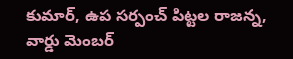కుమార్, ఉప సర్పంచ్ పిట్టల రాజన్న, వార్డు మెంబర్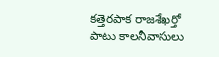కత్తెరపాక రాజశేఖర్తో పాటు కాలనీవాసులు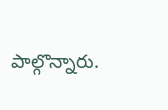పాల్గొన్నారు.